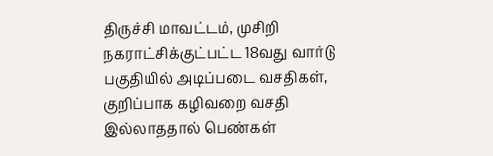திருச்சி மாவட்டம், முசிறி நகராட்சிக்குட்பட்ட 18வது வார்டு பகுதியில் அடிப்படை வசதிகள், குறிப்பாக கழிவறை வசதி இல்லாததால் பெண்கள்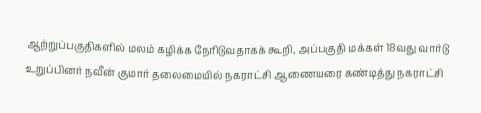ஆற்றுப்பகுதிகளில் மலம் கழிக்க நேரிடுவதாகக் கூறி, அப்பகுதி மக்கள் 18வது வார்டு உறுப்பினர் நவீன் குமார் தலைமையில் நகராட்சி ஆணையரை கண்டித்து நகராட்சி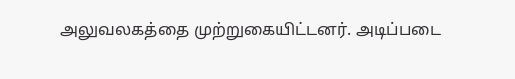அலுவலகத்தை முற்றுகையிட்டனர். அடிப்படை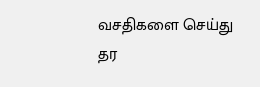வசதிகளை செய்து தர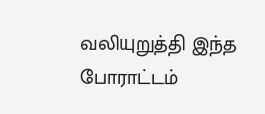வலியுறுத்தி இந்த போராட்டம்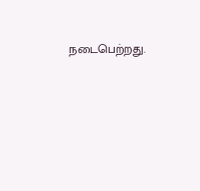நடைபெற்றது.